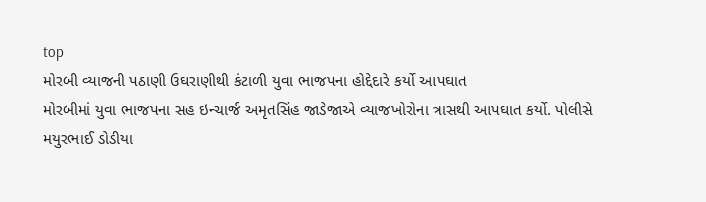top
મોરબી વ્યાજની પઠાણી ઉઘરાણીથી કંટાળી યુવા ભાજપના હોદ્દેદારે કર્યો આપઘાત
મોરબીમાં યુવા ભાજપના સહ ઇન્ચાર્જ અમૃતસિંહ જાડેજાએ વ્યાજખોરોના ત્રાસથી આપઘાત કર્યો. પોલીસે મયુરભાઈ ડોડીયા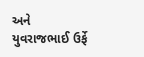અને યુવરાજભાઈ ઉર્ફે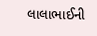લાલાભાઈની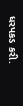ધરપકડ કરી.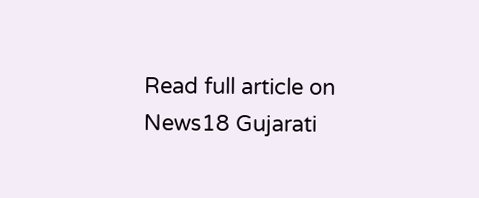Read full article on News18 Gujarati